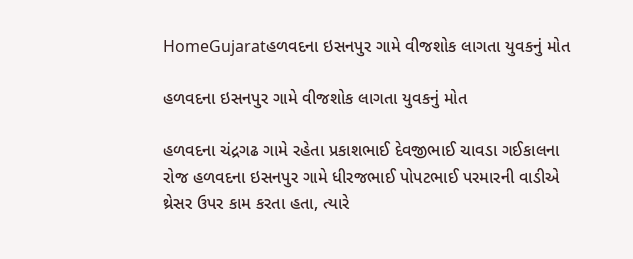HomeGujaratહળવદના ઇસનપુર ગામે વીજશોક લાગતા યુવકનું મોત

હળવદના ઇસનપુર ગામે વીજશોક લાગતા યુવકનું મોત

હળવદના ચંદ્રગઢ ગામે રહેતા પ્રકાશભાઈ દેવજીભાઈ ચાવડા ગઈકાલના રોજ હળવદના ઇસનપુર ગામે ધીરજભાઈ પોપટભાઈ પરમારની વાડીએ થ્રેસર ઉપર કામ કરતા હતા, ત્યારે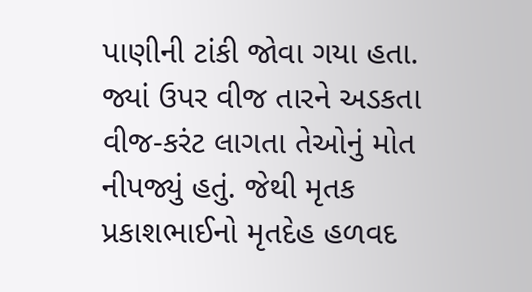પાણીની ટાંકી જોવા ગયા હતા. જ્યાં ઉપર વીજ તારને અડકતા વીજ-કરંટ લાગતા તેઓનું મોત નીપજ્યું હતું. જેથી મૃતક પ્રકાશભાઈનો મૃતદેહ હળવદ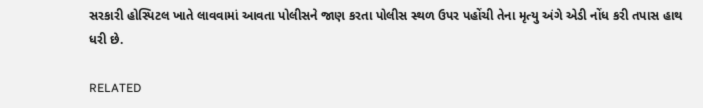સરકારી હોસ્પિટલ ખાતે લાવવામાં આવતા પોલીસને જાણ કરતા પોલીસ સ્થળ ઉપર પહોંચી તેના મૃત્યુ અંગે એડી નોંધ કરી તપાસ હાથ ધરી છે.

RELATED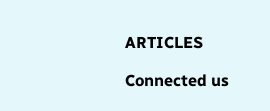ARTICLES

Connected us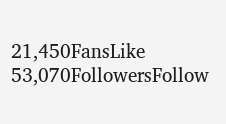21,450FansLike
53,070FollowersFollow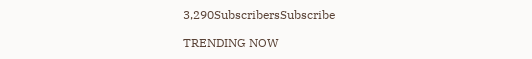3,290SubscribersSubscribe

TRENDING NOW